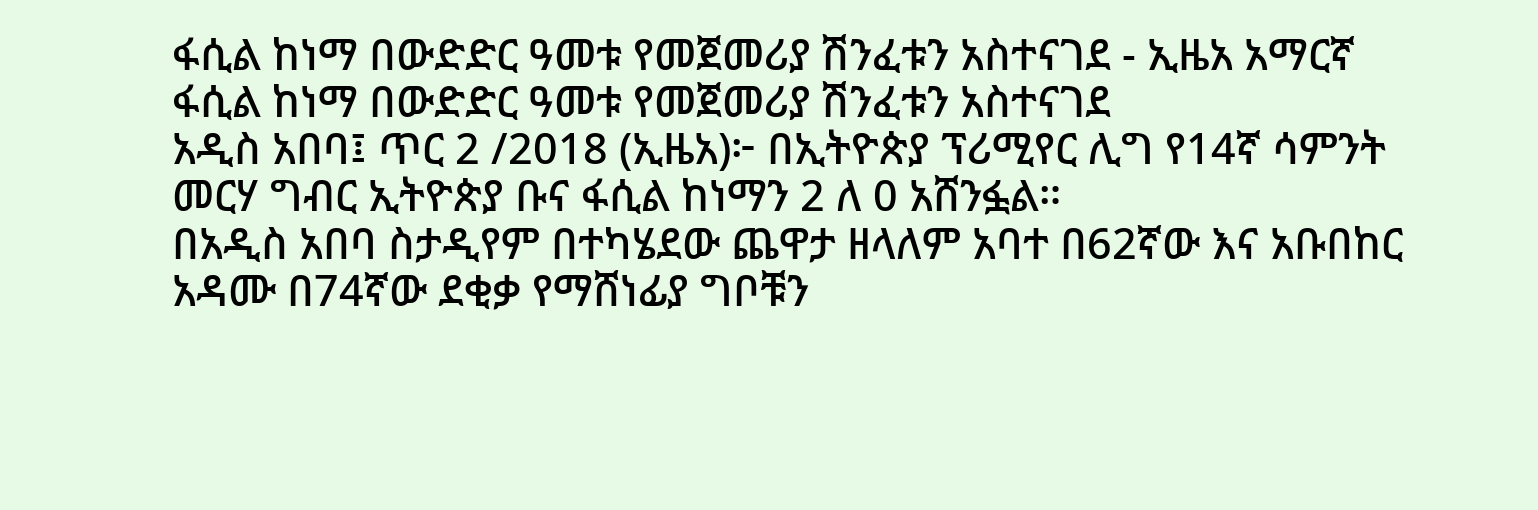ፋሲል ከነማ በውድድር ዓመቱ የመጀመሪያ ሽንፈቱን አስተናገደ - ኢዜአ አማርኛ
ፋሲል ከነማ በውድድር ዓመቱ የመጀመሪያ ሽንፈቱን አስተናገደ
አዲስ አበባ፤ ጥር 2 /2018 (ኢዜአ)፦ በኢትዮጵያ ፕሪሚየር ሊግ የ14ኛ ሳምንት መርሃ ግብር ኢትዮጵያ ቡና ፋሲል ከነማን 2 ለ 0 አሸንፏል።
በአዲስ አበባ ስታዲየም በተካሄደው ጨዋታ ዘላለም አባተ በ62ኛው እና አቡበከር አዳሙ በ74ኛው ደቂቃ የማሸነፊያ ግቦቹን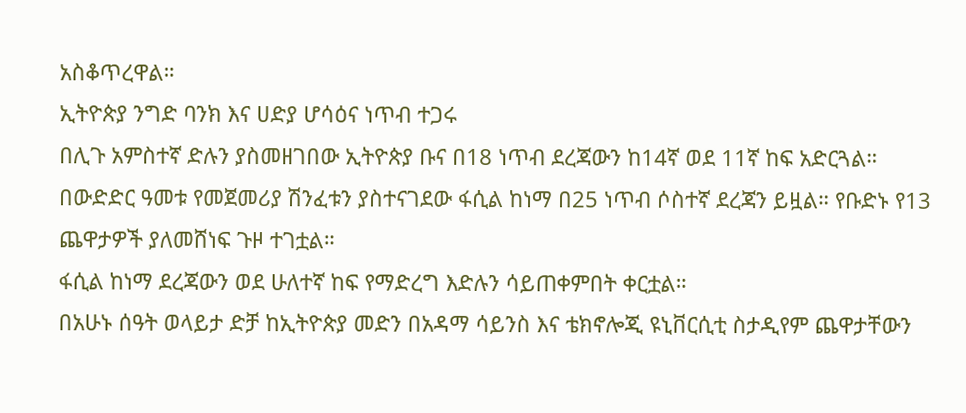አስቆጥረዋል።
ኢትዮጵያ ንግድ ባንክ እና ሀድያ ሆሳዕና ነጥብ ተጋሩ
በሊጉ አምስተኛ ድሉን ያስመዘገበው ኢትዮጵያ ቡና በ18 ነጥብ ደረጃውን ከ14ኛ ወደ 11ኛ ከፍ አድርጓል።
በውድድር ዓመቱ የመጀመሪያ ሽንፈቱን ያስተናገደው ፋሲል ከነማ በ25 ነጥብ ሶስተኛ ደረጃን ይዟል። የቡድኑ የ13 ጨዋታዎች ያለመሸነፍ ጉዞ ተገቷል።
ፋሲል ከነማ ደረጃውን ወደ ሁለተኛ ከፍ የማድረግ እድሉን ሳይጠቀምበት ቀርቷል።
በአሁኑ ሰዓት ወላይታ ድቻ ከኢትዮጵያ መድን በአዳማ ሳይንስ እና ቴክኖሎጂ ዩኒቨርሲቲ ስታዲየም ጨዋታቸውን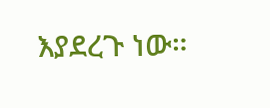እያደረጉ ነው።